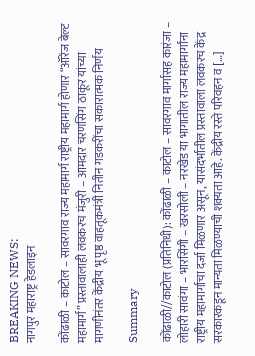BREAKING NEWS:
नागपुर महाराष्ट्र हेडलाइन

कोंढाळी – काटोल – सावरगाव राज्य महामार्ग राष्ट्रीय महामार्ग होणार “ऑरेंज बेल्ट महामार्ग” प्रस्तावालाही लवकरच मंजुरी – आमदार चरणसिंग ठाकूर यांच्या मागणीनंतर केंद्रीय भू पृष्ठ वाहतूकमंत्री नितीन गडकरींचा सकारात्मक निर्णय

Summary

कोंढाळी//काटोल (प्रतिनिधी): कोंढाळी – काटोल – सावरगाव मार्गासह कारंजा – लोहारी सावंगा – भारसिंगी – खरसोली – नरखेड या भागातील राज्य महामार्गांना राष्ट्रीय महामार्गाचा दर्जा मिळणार असून, यासंदर्भातील प्रस्तावाला लवकरच केंद्र सरकारकडून मान्यता मिळण्याची शक्यता आहे. केंद्रीय रस्ते परिवहन व […]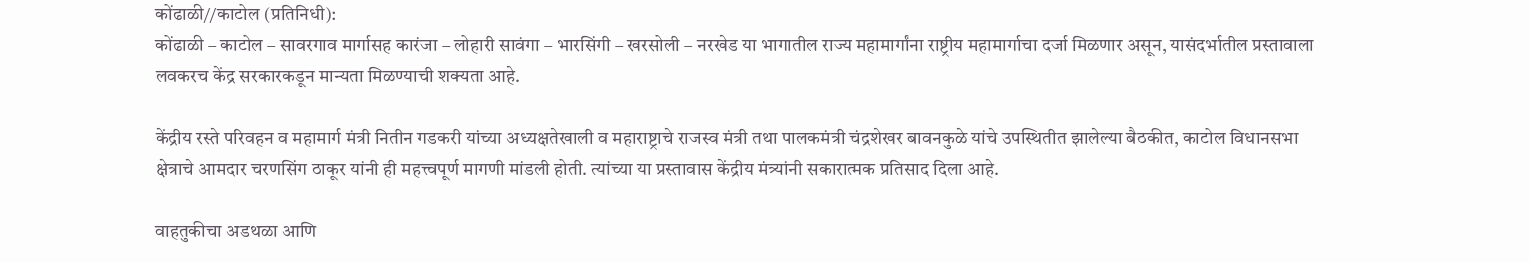कोंढाळी//काटोल (प्रतिनिधी):
कोंढाळी – काटोल – सावरगाव मार्गासह कारंजा – लोहारी सावंगा – भारसिंगी – खरसोली – नरखेड या भागातील राज्य महामार्गांना राष्ट्रीय महामार्गाचा दर्जा मिळणार असून, यासंदर्भातील प्रस्तावाला लवकरच केंद्र सरकारकडून मान्यता मिळण्याची शक्यता आहे.

केंद्रीय रस्ते परिवहन व महामार्ग मंत्री नितीन गडकरी यांच्या अध्यक्षतेखाली व महाराष्ट्राचे राजस्व मंत्री तथा पालकमंत्री चंद्रशेखर बावनकुळे यांचे उपस्थितीत झालेल्या बैठकीत, काटोल विधानसभा क्षेत्राचे आमदार चरणसिंग ठाकूर यांनी ही महत्त्वपूर्ण मागणी मांडली होती. त्यांच्या या प्रस्तावास केंद्रीय मंत्र्यांनी सकारात्मक प्रतिसाद दिला आहे.

वाहतुकीचा अडथळा आणि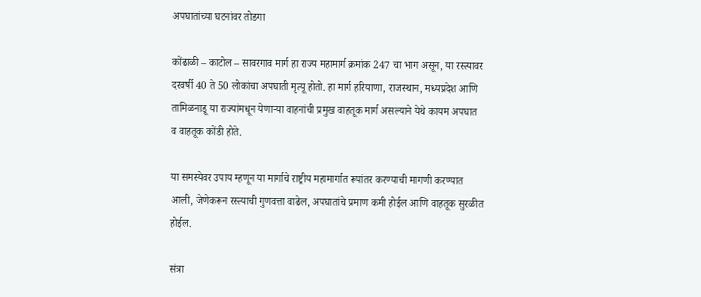अपघातांच्या घटनांवर तोडगा

कोंढाळी – काटोल – सावरगाव मार्ग हा राज्य महामार्ग क्रमांक 247 चा भाग असून, या रस्त्यावर दरवर्षी 40 ते 50 लोकांचा अपघाती मृत्यू होतो. हा मार्ग हरियाणा, राजस्थान, मध्यप्रदेश आणि तामिळनाडू या राज्यांमधून येणाऱ्या वाहनांची प्रमुख वाहतूक मार्ग असल्याने येथे कायम अपघात व वाहतूक कोंडी होते.

या समस्येवर उपाय म्हणून या मार्गाचे राष्ट्रीय महामार्गात रूपांतर करण्याची मागणी करण्यात आली, जेणेकरून रस्त्याची गुणवत्ता वाढेल, अपघातांचे प्रमाण कमी होईल आणि वाहतूक सुरळीत होईल.

संत्रा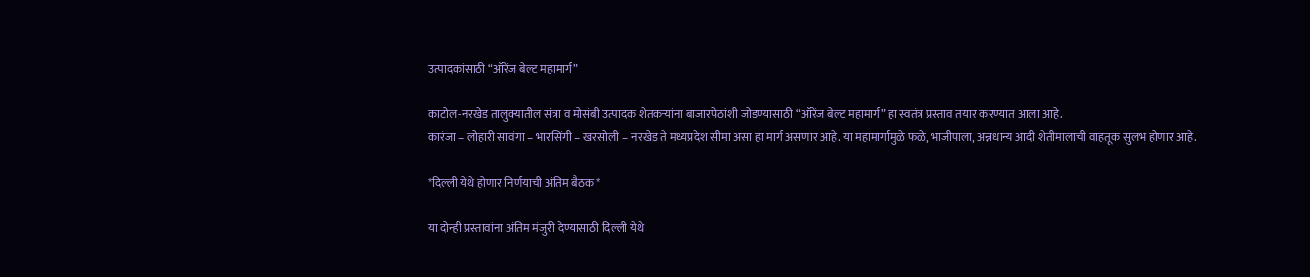उत्पादकांसाठी “ऑरेंज बेल्ट महामार्ग”

काटोल-नरखेड तालुक्यातील संत्रा व मोसंबी उत्पादक शेतकऱ्यांना बाजारपेठांशी जोडण्यासाठी “ऑरेंज बेल्ट महामार्ग” हा स्वतंत्र प्रस्ताव तयार करण्यात आला आहे.
कारंजा – लोहारी सावंगा – भारसिंगी – खरसोली – नरखेड ते मध्यप्रदेश सीमा असा हा मार्ग असणार आहे. या महामार्गामुळे फळे, भाजीपाला, अन्नधान्य आदी शेतीमालाची वाहतूक सुलभ होणार आहे.

*दिल्ली येथे होणार निर्णयाची अंतिम बैठक*

या दोन्ही प्रस्तावांना अंतिम मंजुरी देण्यासाठी दिल्ली येथे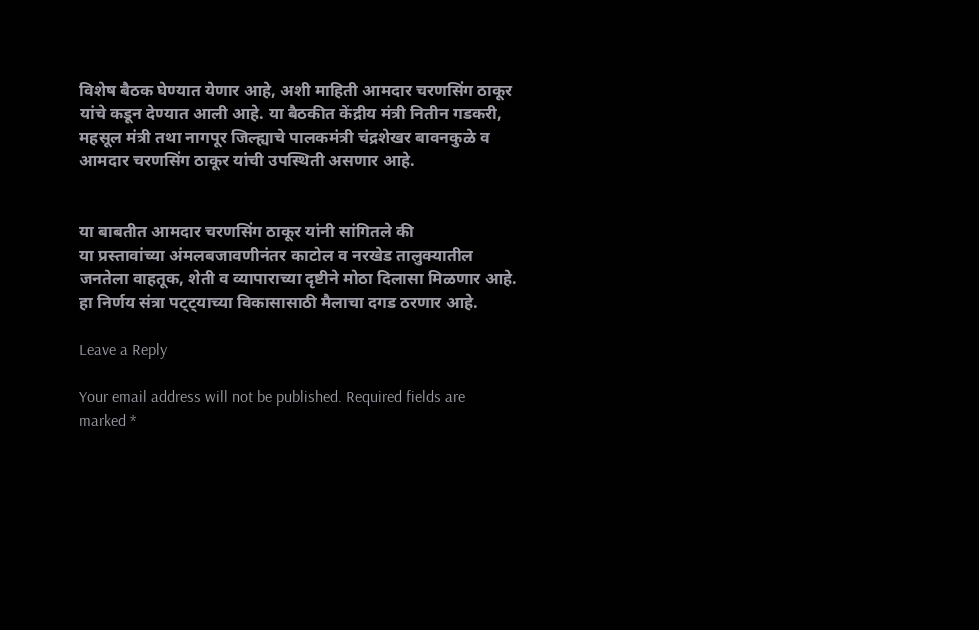विशेष बैठक घेण्यात येणार आहे, अशी माहिती आमदार चरणसिंग ठाकूर यांचे कडून देण्यात आली आहे. या बैठकीत केंद्रीय मंत्री नितीन गडकरी, महसूल मंत्री तथा नागपूर जिल्ह्याचे पालकमंत्री चंद्रशेखर बावनकुळे व आमदार चरणसिंग ठाकूर यांची उपस्थिती असणार आहे.


या बाबतीत आमदार चरणसिंग ठाकूर यांनी सांगितले की
या प्रस्तावांच्या अंमलबजावणीनंतर काटोल व नरखेड तालुक्यातील जनतेला वाहतूक, शेती व व्यापाराच्या दृष्टीने मोठा दिलासा मिळणार आहे. हा निर्णय संत्रा पट्ट्याच्या विकासासाठी मैलाचा दगड ठरणार आहे.

Leave a Reply

Your email address will not be published. Required fields are marked *